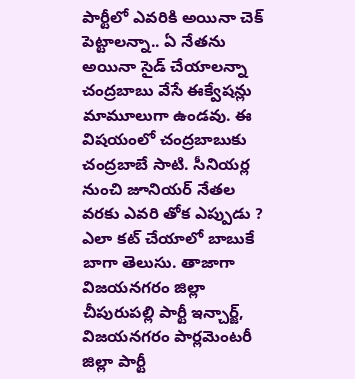పార్టీలో ఎవరికి అయినా చెక్ పెట్టాలన్నా.. ఏ నేతను అయినా సైడ్ చేయాలన్నా చంద్రబాబు వేసే ఈక్వేషన్లు మామూలుగా ఉండవు. ఈ విషయంలో చంద్రబాబుకు చంద్రబాబే సాటి. సీనియర్ల నుంచి జూనియర్ నేతల వరకు ఎవరి తోక ఎప్పుడు ? ఎలా కట్ చేయాలో బాబుకే బాగా తెలుసు. తాజాగా విజయనగరం జిల్లా చీపురుపల్లి పార్టీ ఇన్చార్జ్, విజయనగరం పార్లమెంటరీ జిల్లా పార్టీ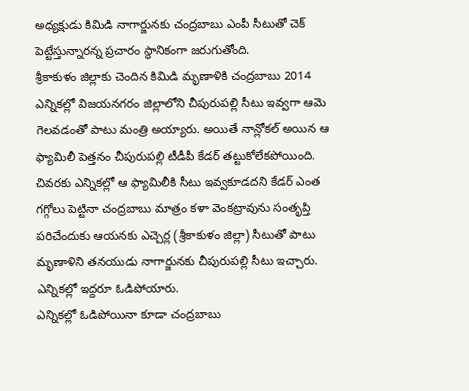అధ్యక్షుడు కిమిడి నాగార్జునకు చంద్రబాబు ఎంపీ సీటుతో చెక్ పెట్టేస్తున్నారన్న ప్రచారం స్థానికంగా జరుగుతోంది.
శ్రీకాకుళం జిల్లాకు చెందిన కిమిడి మృణాళికి చంద్రబాబు 2014 ఎన్నికల్లో విజయనగరం జిల్లాలోని చీపురుపల్లి సీటు ఇవ్వగా ఆమె గెలవడంతో పాటు మంత్రి అయ్యారు. అయితే నాన్లోకల్ అయిన ఆ ఫ్యామిలీ పెత్తనం చీపురుపల్లి టీడీపీ కేడర్ తట్టుకోలేకపోయింది. చివరకు ఎన్నికల్లో ఆ ఫ్యామిలీకి సీటు ఇవ్వకూడదని కేడర్ ఎంత గగ్గోలు పెట్టినా చంద్రబాబు మాత్రం కళా వెంకట్రావును సంతృప్తి పరిచేందుకు ఆయనకు ఎచ్చెర్ల (శ్రీకాకుళం జిల్లా) సీటుతో పాటు మృణాళిని తనయుడు నాగార్జునకు చీపురుపల్లి సీటు ఇచ్చారు. ఎన్నికల్లో ఇద్దరూ ఓడిపోయారు.
ఎన్నికల్లో ఓడిపోయినా కూడా చంద్రబాబు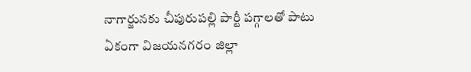నాగార్జునకు చీపురుపల్లి పార్టీ పగ్గాలతో పాటు ఏకంగా విజయనగరం జిల్లా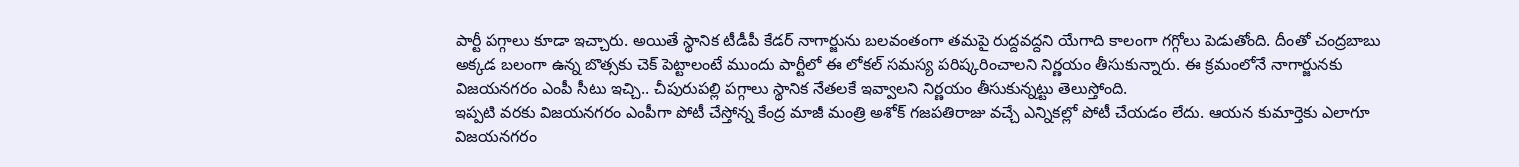పార్టీ పగ్గాలు కూడా ఇచ్చారు. అయితే స్థానిక టీడీపీ కేడర్ నాగార్జును బలవంతంగా తమపై రుద్దవద్దని యేగాది కాలంగా గగ్గోలు పెడుతోంది. దీంతో చంద్రబాబు అక్కడ బలంగా ఉన్న బొత్సకు చెక్ పెట్టాలంటే ముందు పార్టీలో ఈ లోకల్ సమస్య పరిష్కరించాలని నిర్ణయం తీసుకున్నారు. ఈ క్రమంలోనే నాగార్జునకు విజయనగరం ఎంపీ సీటు ఇచ్చి.. చీపురుపల్లి పగ్గాలు స్థానిక నేతలకే ఇవ్వాలని నిర్ణయం తీసుకున్నట్టు తెలుస్తోంది.
ఇప్పటి వరకు విజయనగరం ఎంపీగా పోటీ చేస్తోన్న కేంద్ర మాజీ మంత్రి అశోక్ గజపతిరాజు వచ్చే ఎన్నికల్లో పోటీ చేయడం లేదు. ఆయన కుమార్తెకు ఎలాగూ విజయనగరం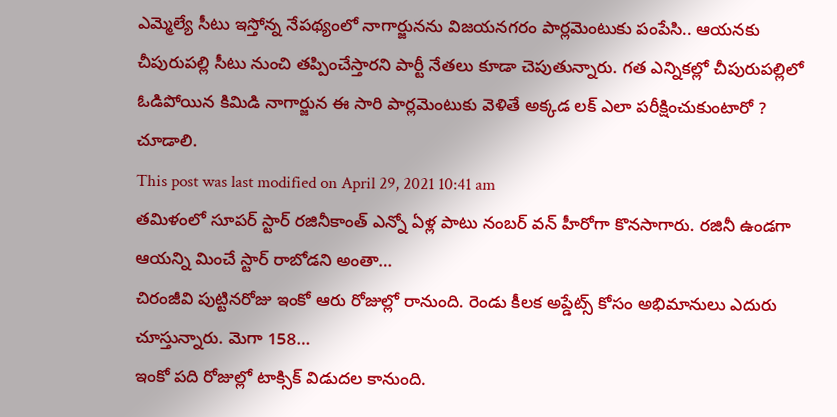ఎమ్మెల్యే సీటు ఇస్తోన్న నేపథ్యంలో నాగార్జునను విజయనగరం పార్లమెంటుకు పంపేసి.. ఆయనకు చీపురుపల్లి సీటు నుంచి తప్పించేస్తారని పార్టీ నేతలు కూడా చెపుతున్నారు. గత ఎన్నికల్లో చీపురుపల్లిలో ఓడిపోయిన కిమిడి నాగార్జున ఈ సారి పార్లమెంటుకు వెళితే అక్కడ లక్ ఎలా పరీక్షించుకుంటారో ? చూడాలి.
This post was last modified on April 29, 2021 10:41 am
తమిళంలో సూపర్ స్టార్ రజినీకాంత్ ఎన్నో ఏళ్ల పాటు నంబర్ వన్ హీరోగా కొనసాగారు. రజినీ ఉండగా ఆయన్ని మించే స్టార్ రాబోడని అంతా…
చిరంజీవి పుట్టినరోజు ఇంకో ఆరు రోజుల్లో రానుంది. రెండు కీలక అప్డేట్స్ కోసం అభిమానులు ఎదురు చూస్తున్నారు. మెగా 158…
ఇంకో పది రోజుల్లో టాక్సిక్ విడుదల కానుంది.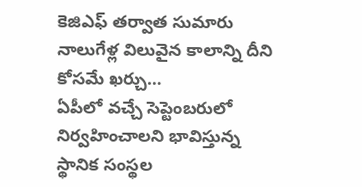కెజిఎఫ్ తర్వాత సుమారు నాలుగేళ్ల విలువైన కాలాన్ని దీని కోసమే ఖర్చు…
ఏపీలో వచ్చే సెప్టెంబరులో నిర్వహించాలని భావిస్తున్న స్థానిక సంస్థల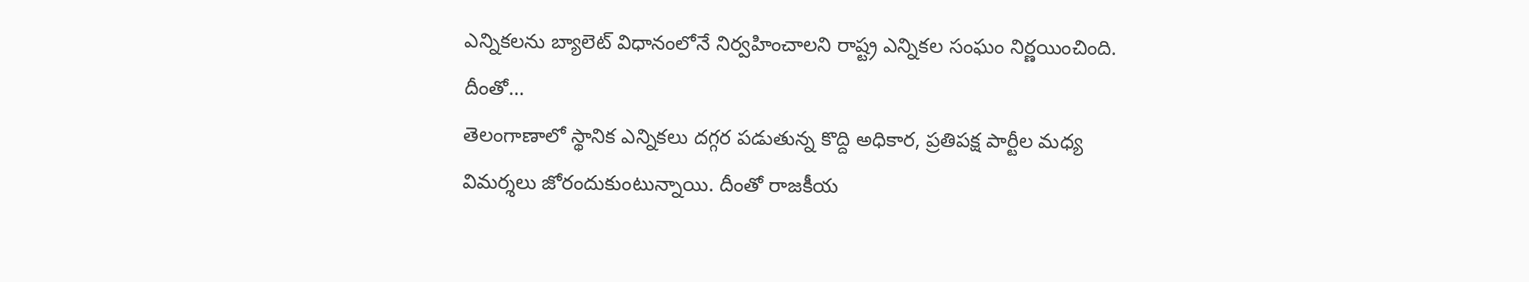ఎన్నికలను బ్యాలెట్ విధానంలోనే నిర్వహించాలని రాష్ట్ర ఎన్నికల సంఘం నిర్ణయించింది. దీంతో…
తెలంగాణాలో స్థానిక ఎన్నికలు దగ్గర పడుతున్న కొద్ది అధికార, ప్రతిపక్ష పార్టీల మధ్య విమర్శలు జోరందుకుంటున్నాయి. దీంతో రాజకీయ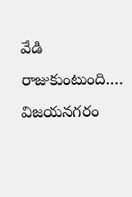వేడి రాజుకుంటుంది.…
విజయనగరం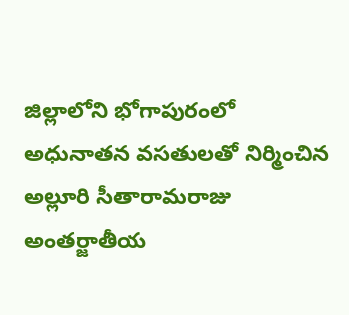జిల్లాలోని భోగాపురంలో అధునాతన వసతులతో నిర్మించిన అల్లూరి సీతారామరాజు అంతర్జాతీయ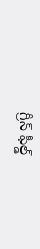గ్రీన్ ఫీల్డ్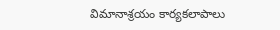విమానాశ్రయం కార్యకలాపాలు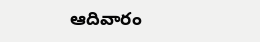ఆదివారం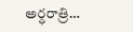అర్ధరాత్రి…